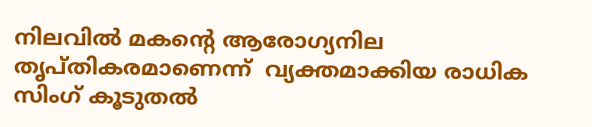നിലവിൽ മകൻ്റെ ആരോഗ്യനില തൃപ്തികരമാണെന്ന്  വ്യക്തമാക്കിയ രാധിക സിംഗ് കൂടുതൽ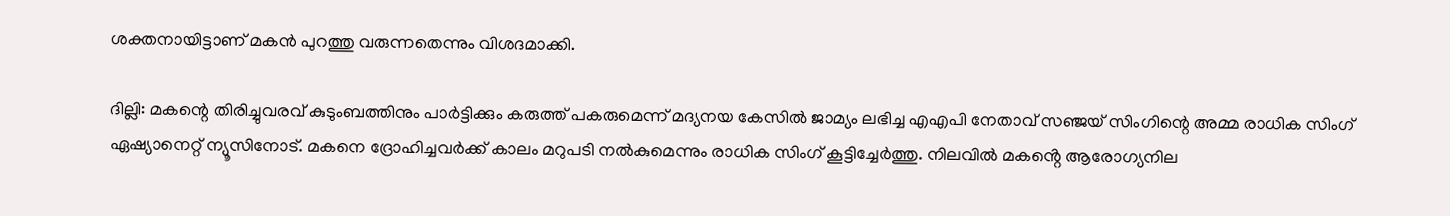ശക്തനായിട്ടാണ് മകൻ പുറത്തു വരുന്നതെന്നും വിശദമാക്കി.

ദില്ലി: മകന്റെ തിരിച്ചുവരവ് കുടുംബത്തിനും പാർട്ടിക്കും കരുത്ത് പകരുമെന്ന് മദ്യനയ കേസിൽ ജാമ്യം ലഭിച്ച എഎപി നേതാവ് സഞ്ജയ് സിംഗിന്റെ അമ്മ രാധിക സിംഗ് ഏഷ്യാനെറ്റ് ന്യൂസിനോട്. മകനെ ദ്രോഹിച്ചവർക്ക് കാലം മറുപടി നൽകുമെന്നും രാധിക സിംഗ് കൂട്ടിച്ചേർത്തു. നിലവിൽ മകൻ്റെ ആരോഗ്യനില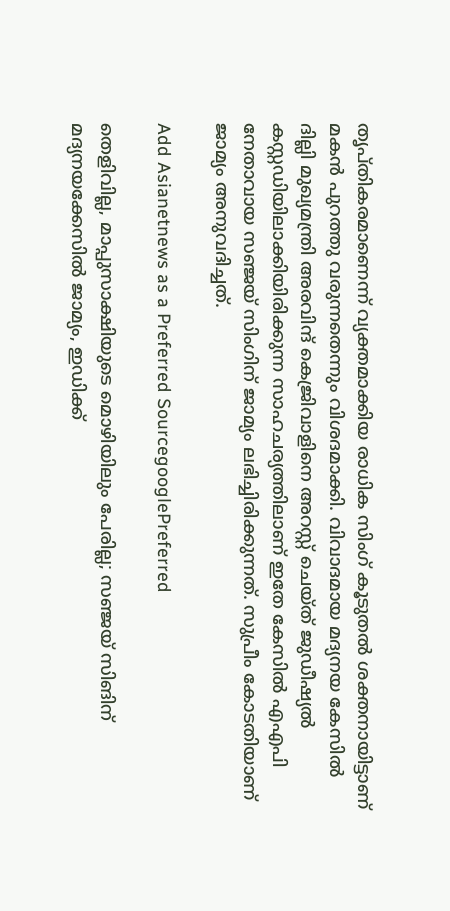തൃപ്തികരമാണെന്ന് വ്യക്തമാക്കിയ രാധിക സിംഗ് കൂടുതൽ ശക്തനായിട്ടാണ് മകൻ പുറത്തു വരുന്നതെന്നും വിശദമാക്കി. വിവാദമായ മദ്യനയ കേസിൽ ദില്ലി മുഖ്യമന്ത്രി അരവിന്ദ് കെജ്രിവാളിനെ അറസ്റ്റ് ചെയ്ത് ജുഡീഷ്യൽ കസ്റ്റഡിയിലാക്കിയിരിക്കുന്ന സാഹചര്യത്തിലാണ് ഇതേ കേസിൽ എഎപി നേതാവായ സഞ്ജയ് സിംഗിന് ജാമ്യം ലഭിച്ചിരിക്കുന്നത്. സുപ്രീം കോടതിയാണ് ജാമ്യം അനുവദിച്ചത്.

Add Asianetnews as a Preferred SourcegooglePreferred

തെളിവില്ല, മാപ്പുസാക്ഷിയുടെ മൊഴിയിലും പേരില്ല; സഞ്ജയ് സിങിന് മദ്യനയക്കേസിൽ ജാമ്യം, ഇഡിക്ക്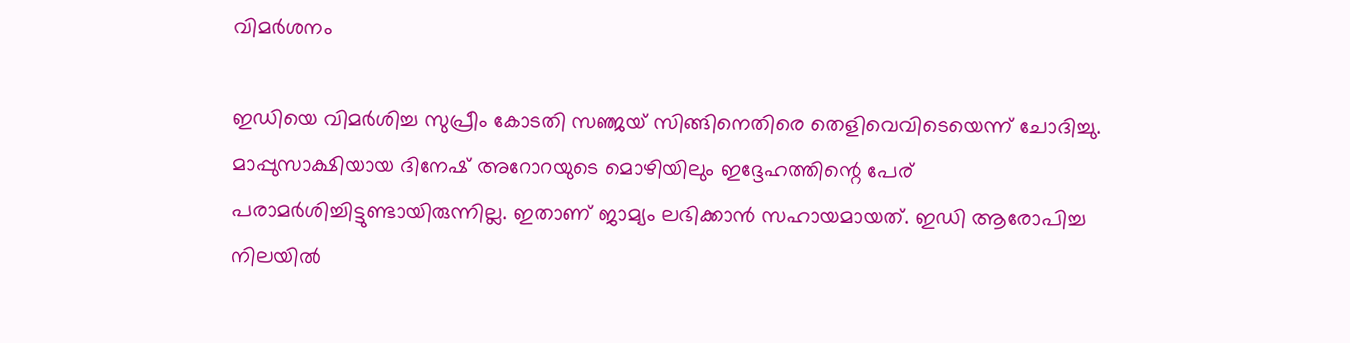വിമര്‍ശനം

ഇഡിയെ വിമര്‍ശിച്ച സുപ്രീം കോടതി സഞ്ജയ് സിങ്ങിനെതിരെ തെളിവെവിടെയെന്ന് ചോദിച്ചു. മാപ്പുസാക്ഷിയായ ദിനേഷ് അറോറയുടെ മൊഴിയിലും ഇദ്ദേഹത്തിന്റെ പേര് പരാമര്‍ശിച്ചിട്ടുണ്ടായിരുന്നില്ല. ഇതാണ് ജാമ്യം ലഭിക്കാൻ സഹായമായത്. ഇഡി ആരോപിച്ച നിലയിൽ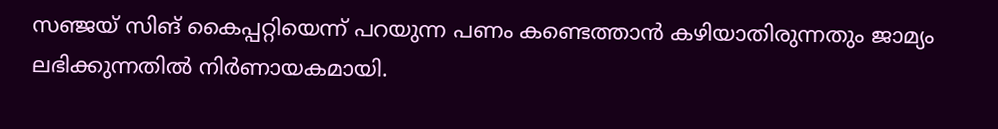സഞ്ജയ് സിങ് കൈപ്പറ്റിയെന്ന് പറയുന്ന പണം കണ്ടെത്താൻ കഴിയാതിരുന്നതും ജാമ്യം ലഭിക്കുന്നതിൽ നിര്‍ണായകമായി.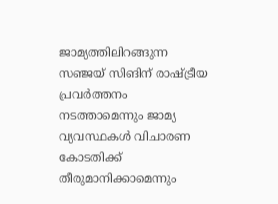ജാമ്യത്തിലിറങ്ങുന്ന സഞ്ജയ് സിങിന് രാഷ്ട്രീയ പ്രവര്‍ത്തനം നടത്താമെന്നും ജാമ്യ വ്യവസ്ഥകൾ വിചാരണ കോടതിക്ക് തീരുമാനിക്കാമെന്നും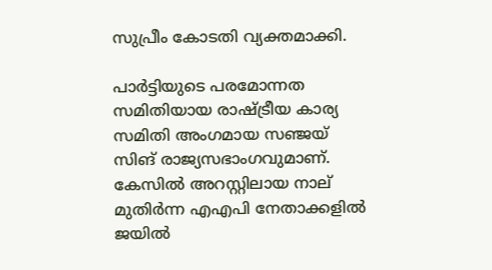സുപ്രീം കോടതി വ്യക്തമാക്കി.

പാര്‍ട്ടിയുടെ പരമോന്നത സമിതിയായ രാഷ്ട്രീയ കാര്യ സമിതി അംഗമായ സഞ്ജയ് സിങ് രാജ്യസഭാംഗവുമാണ്. കേസിൽ അറസ്റ്റിലായ നാല് മുതിര്‍ന്ന എഎപി നേതാക്കളിൽ ജയിൽ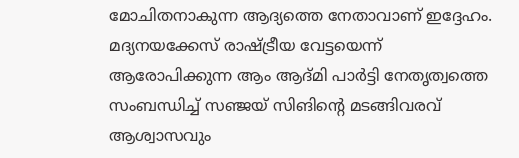മോചിതനാകുന്ന ആദ്യത്തെ നേതാവാണ് ഇദ്ദേഹം. മദ്യനയക്കേസ് രാഷ്ട്രീയ വേട്ടയെന്ന് ആരോപിക്കുന്ന ആം ആദ്മി പാര്‍ട്ടി നേതൃത്വത്തെ സംബന്ധിച്ച് സഞ്ജയ് സിങിന്റെ മടങ്ങിവരവ് ആശ്വാസവും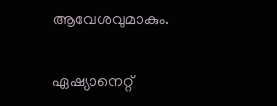ആവേശവുമാകും.

ഏഷ്യാനെറ്റ്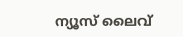ന്യൂസ് ലൈവ്